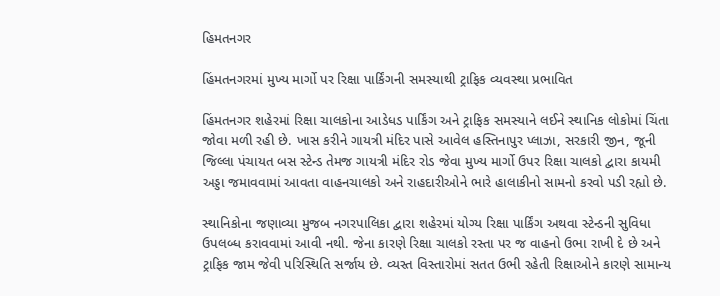હિમતનગર

હિંમતનગરમાં મુખ્ય માર્ગો પર રિક્ષા પાર્કિંગની સમસ્યાથી ટ્રાફિક વ્યવસ્થા પ્રભાવિત

હિંમતનગર શહેરમાં રિક્ષા ચાલકોના આડેધડ પાર્કિંગ અને ટ્રાફિક સમસ્યાને લઈને સ્થાનિક લોકોમાં ચિંતા જોવા મળી રહી છે. ખાસ કરીને ગાયત્રી મંદિર પાસે આવેલ હસ્તિનાપુર પ્લાઝા, સરકારી જીન, જૂની જિલ્લા પંચાયત બસ સ્ટેન્ડ તેમજ ગાયત્રી મંદિર રોડ જેવા મુખ્ય માર્ગો ઉપર રિક્ષા ચાલકો દ્વારા કાયમી અડ્ડા જમાવવામાં આવતા વાહનચાલકો અને રાહદારીઓને ભારે હાલાકીનો સામનો કરવો પડી રહ્યો છે.

સ્થાનિકોના જણાવ્યા મુજબ નગરપાલિકા દ્વારા શહેરમાં યોગ્ય રિક્ષા પાર્કિંગ અથવા સ્ટેન્ડની સુવિધા ઉપલબ્ધ કરાવવામાં આવી નથી. જેના કારણે રિક્ષા ચાલકો રસ્તા પર જ વાહનો ઉભા રાખી દે છે અને ટ્રાફિક જામ જેવી પરિસ્થિતિ સર્જાય છે. વ્યસ્ત વિસ્તારોમાં સતત ઉભી રહેતી રિક્ષાઓને કારણે સામાન્ય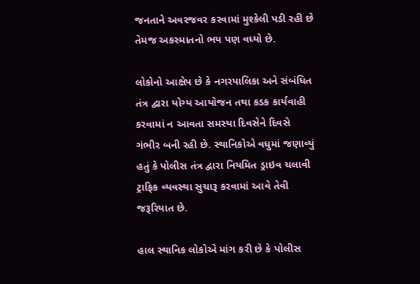જનતાને અવરજવર કરવામાં મુશ્કેલી પડી રહી છે તેમજ અકસ્માતનો ભય પણ વધ્યો છે.

લોકોનો આક્ષેપ છે કે નગરપાલિકા અને સંબંધિત તંત્ર દ્વારા યોગ્ય આયોજન તથા કડક કાર્યવાહી કરવામાં ન આવતા સમસ્યા દિવસેને દિવસે ગંભીર બની રહી છે. સ્થાનિકોએ વધુમાં જણાવ્યું હતું કે પોલીસ તંત્ર દ્વારા નિયમિત ડ્રાઇવ ચલાવી ટ્રાફિક વ્યવસ્થા સુચારૂ કરવામાં આવે તેવી જરૂરિયાત છે.

હાલ સ્થાનિક લોકોએ માંગ કરી છે કે પોલીસ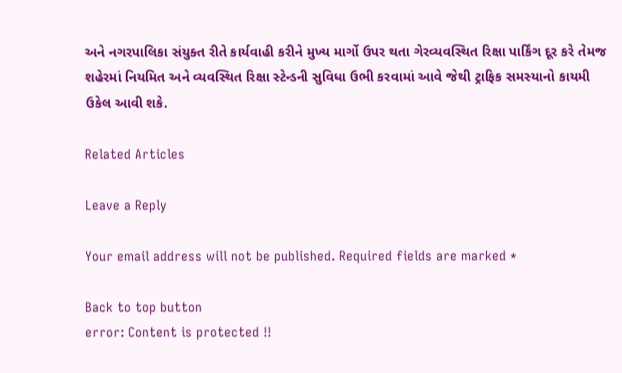અને નગરપાલિકા સંયુક્ત રીતે કાર્યવાહી કરીને મુખ્ય માર્ગો ઉપર થતા ગેરવ્યવસ્થિત રિક્ષા પાર્કિંગ દૂર કરે તેમજ શહેરમાં નિયમિત અને વ્યવસ્થિત રિક્ષા સ્ટેન્ડની સુવિધા ઉભી કરવામાં આવે જેથી ટ્રાફિક સમસ્યાનો કાયમી ઉકેલ આવી શકે.

Related Articles

Leave a Reply

Your email address will not be published. Required fields are marked *

Back to top button
error: Content is protected !!